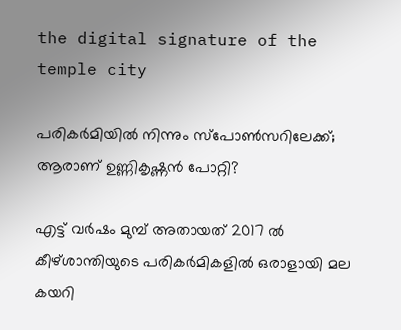the digital signature of the temple city

പരികര്‍മിയില്‍ നിന്നും സ്‌പോണ്‍സറിലേക്ക്; ആരാണ് ഉണ്ണികൃഷ്ണന്‍ പോറ്റി?

എട്ട് വര്‍ഷം മുമ്പ് അതായത് 2017 ല്‍ കീഴ്ശാന്തിയുടെ പരികര്‍മികളില്‍ ഒരാളായി മല കയറി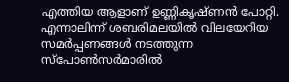എത്തിയ ആളാണ് ഉണ്ണികൃഷ്ണന്‍ പോറ്റി. എന്നാലിന്ന് ശബരിമലയില്‍ വിലയേറിയ സമര്‍പ്പണങ്ങള്‍ നടത്തുന്ന സ്‌പോണ്‍സര്‍മാരില്‍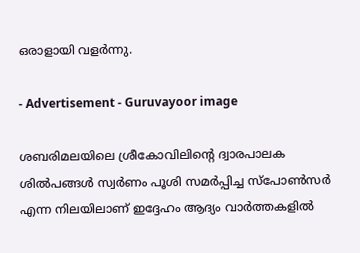ഒരാളായി വളര്‍ന്നു.

- Advertisement - Guruvayoor image

ശബരിമലയിലെ ശ്രീകോവിലിന്റെ ദ്വാരപാലക ശില്‍പങ്ങള്‍ സ്വര്‍ണം പൂശി സമര്‍പ്പിച്ച സ്‌പോണ്‍സര്‍ എന്ന നിലയിലാണ് ഇദ്ദേഹം ആദ്യം വാര്‍ത്തകളില്‍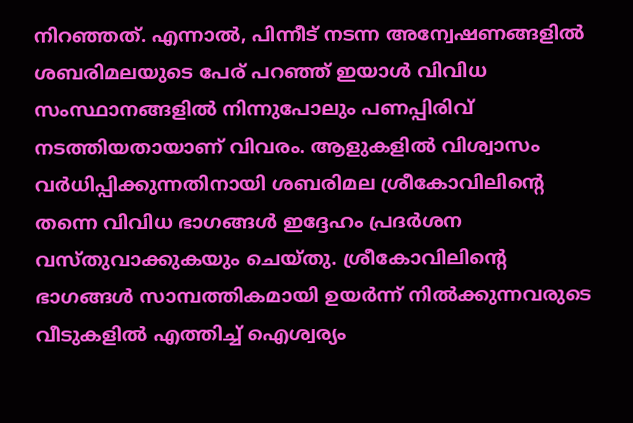നിറഞ്ഞത്. എന്നാല്‍, പിന്നീട് നടന്ന അന്വേഷണങ്ങളില്‍ ശബരിമലയുടെ പേര് പറഞ്ഞ് ഇയാള്‍ വിവിധ സംസ്ഥാനങ്ങളില്‍ നിന്നുപോലും പണപ്പിരിവ് നടത്തിയതായാണ് വിവരം. ആളുകളില്‍ വിശ്വാസം വര്‍ധിപ്പിക്കുന്നതിനായി ശബരിമല ശ്രീകോവിലിന്റെ തന്നെ വിവിധ ഭാഗങ്ങള്‍ ഇദ്ദേഹം പ്രദര്‍ശന വസ്തുവാക്കുകയും ചെയ്തു. ശ്രീകോവിലിന്റെ ഭാഗങ്ങള്‍ സാമ്പത്തികമായി ഉയര്‍ന്ന് നില്‍ക്കുന്നവരുടെ വീടുകളില്‍ എത്തിച്ച് ഐശ്വര്യം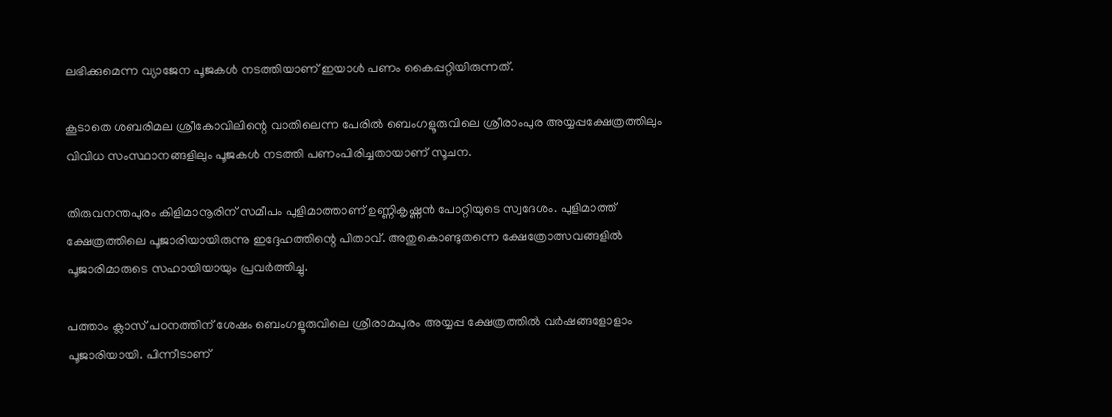ലഭിക്കുമെന്ന വ്യാജേന പൂജകള്‍ നടത്തിയാണ് ഇയാള്‍ പണം കൈപ്പറ്റിയിരുന്നത്.

കൂടാതെ ശബരിമല ശ്രീകോവിലിന്റെ വാതിലെന്ന പേരില്‍ ബെംഗളൂരുവിലെ ശ്രീരാംപുര അയ്യപ്പക്ഷേത്രത്തിലും വിവിധ സംസ്ഥാനങ്ങളിലും പൂജകള്‍ നടത്തി പണംപിരിച്ചതായാണ് സൂചന.

തിരുവനന്തപുരം കിളിമാനൂരിന് സമീപം പുളിമാത്താണ് ഉണ്ണികൃഷ്ണന്‍ പോറ്റിയുടെ സ്വദേശം. പുളിമാത്ത് ക്ഷേത്രത്തിലെ പൂജാരിയായിരുന്നു ഇദ്ദേഹത്തിന്റെ പിതാവ്. അതുകൊണ്ടുതന്നെ ക്ഷേത്രോത്സവങ്ങളില്‍ പൂജാരിമാരുടെ സഹായിയായും പ്രവര്‍ത്തിച്ചു.

പത്താം ക്ലാസ് പഠനത്തിന് ശേഷം ബെംഗളൂരുവിലെ ശ്രീരാമപുരം അയ്യപ്പ ക്ഷേത്രത്തില്‍ വര്‍ഷങ്ങളോളാം പൂജാരിയായി. പിന്നീടാണ്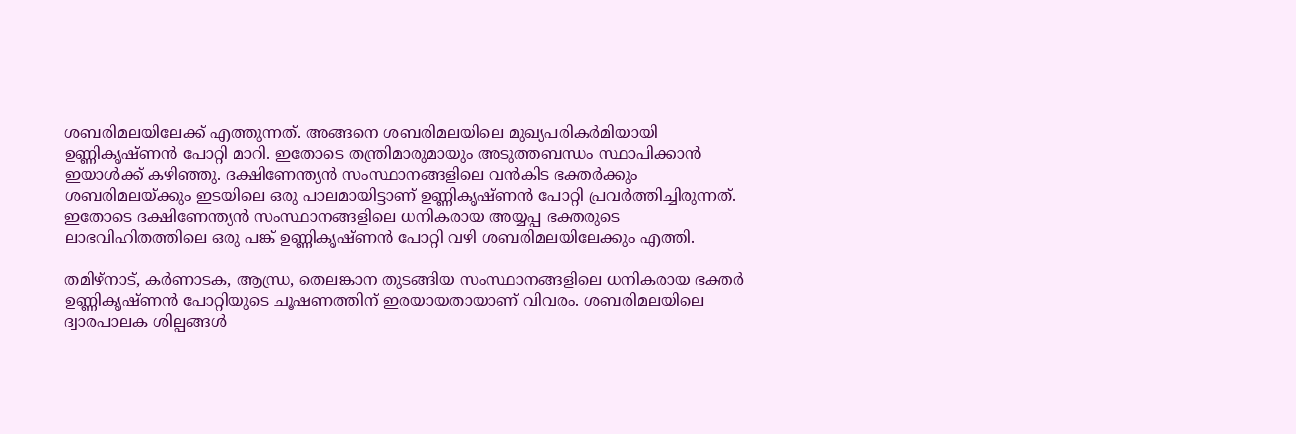ശബരിമലയിലേക്ക് എത്തുന്നത്. അങ്ങനെ ശബരിമലയിലെ മുഖ്യപരികര്‍മിയായി ഉണ്ണികൃഷ്ണന്‍ പോറ്റി മാറി. ഇതോടെ തന്ത്രിമാരുമായും അടുത്തബന്ധം സ്ഥാപിക്കാന്‍ ഇയാള്‍ക്ക് കഴിഞ്ഞു. ദക്ഷിണേന്ത്യന്‍ സംസ്ഥാനങ്ങളിലെ വന്‍കിട ഭക്തര്‍ക്കും ശബരിമലയ്ക്കും ഇടയിലെ ഒരു പാലമായിട്ടാണ് ഉണ്ണികൃഷ്ണന്‍ പോറ്റി പ്രവര്‍ത്തിച്ചിരുന്നത്. ഇതോടെ ദക്ഷിണേന്ത്യന്‍ സംസ്ഥാനങ്ങളിലെ ധനികരായ അയ്യപ്പ ഭക്തരുടെ ലാഭവിഹിതത്തിലെ ഒരു പങ്ക് ഉണ്ണികൃഷ്ണന്‍ പോറ്റി വഴി ശബരിമലയിലേക്കും എത്തി.

തമിഴ്‌നാട്, കര്‍ണാടക, ആന്ധ്ര, തെലങ്കാന തുടങ്ങിയ സംസ്ഥാനങ്ങളിലെ ധനികരായ ഭക്തര്‍ ഉണ്ണികൃഷ്ണന്‍ പോറ്റിയുടെ ചൂഷണത്തിന് ഇരയായതായാണ് വിവരം. ശബരിമലയിലെ ദ്വാരപാലക ശില്പങ്ങള്‍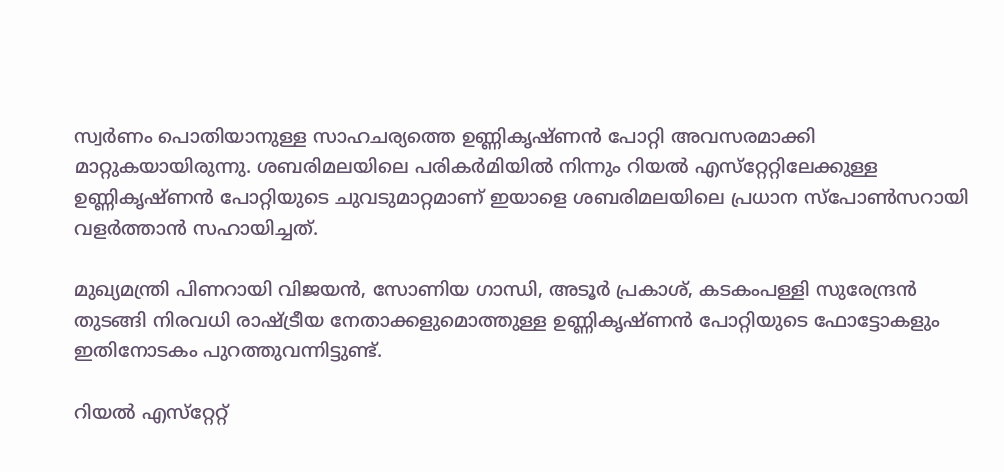സ്വര്‍ണം പൊതിയാനുള്ള സാഹചര്യത്തെ ഉണ്ണികൃഷ്ണന്‍ പോറ്റി അവസരമാക്കി മാറ്റുകയായിരുന്നു. ശബരിമലയിലെ പരികര്‍മിയില്‍ നിന്നും റിയല്‍ എസ്‌റ്റേറ്റിലേക്കുള്ള ഉണ്ണികൃഷ്ണന്‍ പോറ്റിയുടെ ചുവടുമാറ്റമാണ് ഇയാളെ ശബരിമലയിലെ പ്രധാന സ്‌പോണ്‍സറായി വളര്‍ത്താന്‍ സഹായിച്ചത്.

മുഖ്യമന്ത്രി പിണറായി വിജയന്‍, സോണിയ ഗാന്ധി, അടൂര്‍ പ്രകാശ്, കടകംപള്ളി സുരേന്ദ്രന്‍ തുടങ്ങി നിരവധി രാഷ്ട്രീയ നേതാക്കളുമൊത്തുള്ള ഉണ്ണികൃഷ്ണന്‍ പോറ്റിയുടെ ഫോട്ടോകളും ഇതിനോടകം പുറത്തുവന്നിട്ടുണ്ട്.

റിയല്‍ എസ്‌റ്റേറ്റ്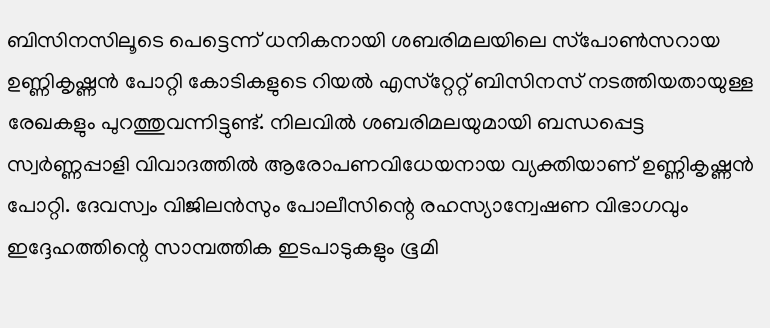ബിസിനസിലൂടെ പെട്ടെന്ന് ധനികനായി ശബരിമലയിലെ സ്‌പോണ്‍സറായ ഉണ്ണികൃഷ്ണന്‍ പോറ്റി കോടികളുടെ റിയല്‍ എസ്‌റ്റേറ്റ് ബിസിനസ് നടത്തിയതായുള്ള രേഖകളും പുറത്തുവന്നിട്ടുണ്ട്. നിലവില്‍ ശബരിമലയുമായി ബന്ധപ്പെട്ട സ്വര്‍ണ്ണപ്പാളി വിവാദത്തില്‍ ആരോപണവിധേയനായ വ്യക്തിയാണ് ഉണ്ണികൃഷ്ണന്‍ പോറ്റി. ദേവസ്വം വിജിലന്‍സും പോലീസിന്റെ രഹസ്യാന്വേഷണ വിഭാഗവും ഇദ്ദേഹത്തിന്റെ സാമ്പത്തിക ഇടപാടുകളും ഭൂമി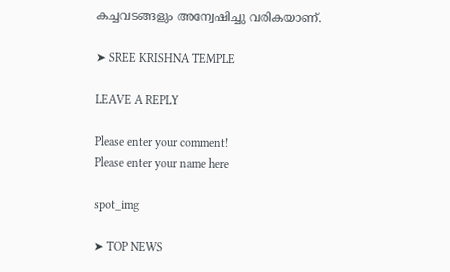കച്ചവടങ്ങളും അന്വേഷിച്ചു വരികയാണ്.

➤ SREE KRISHNA TEMPLE

LEAVE A REPLY

Please enter your comment!
Please enter your name here

spot_img

➤ TOP NEWS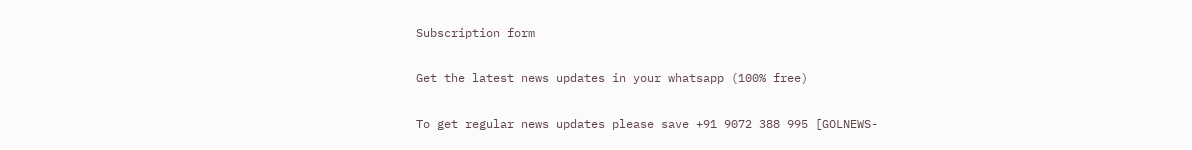Subscription form

Get the latest news updates in your whatsapp (100% free)

To get regular news updates please save +91 9072 388 995 [GOLNEWS-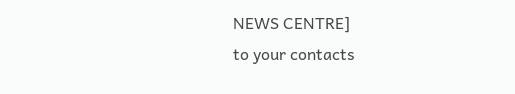NEWS CENTRE]
to your contacts